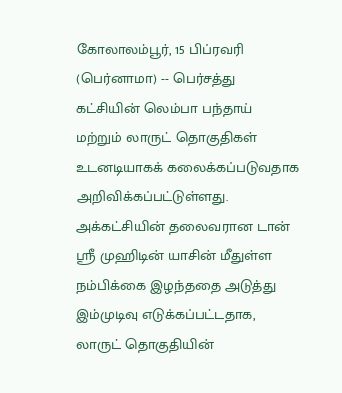கோலாலம்பூர், 15 பிப்ரவரி (பெர்னாமா) -- பெர்சத்து கட்சியின் லெம்பா பந்தாய் மற்றும் லாருட் தொகுதிகள் உடனடியாகக் கலைக்கப்படுவதாக அறிவிக்கப்பட்டுள்ளது.
அக்கட்சியின் தலைவரான டான் ஶ்ரீ முஹிடின் யாசின் மீதுள்ள நம்பிக்கை இழந்ததை அடுத்து இம்முடிவு எடுக்கப்பட்டதாக, லாருட் தொகுதியின்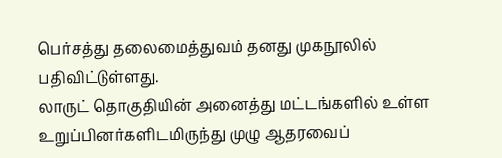பெர்சத்து தலைமைத்துவம் தனது முகநூலில் பதிவிட்டுள்ளது.
லாருட் தொகுதியின் அனைத்து மட்டங்களில் உள்ள உறுப்பினர்களிடமிருந்து முழு ஆதரவைப்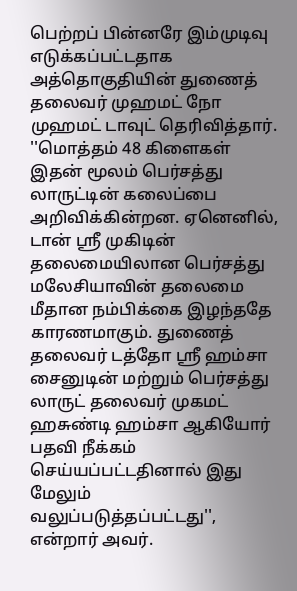பெற்றப் பின்னரே இம்முடிவு எடுக்கப்பட்டதாக அத்தொகுதியின் துணைத் தலைவர் முஹமட் நோ முஹமட் டாவுட் தெரிவித்தார்.
''மொத்தம் 48 கிளைகள் இதன் மூலம் பெர்சத்து லாருட்டின் கலைப்பை அறிவிக்கின்றன. ஏனெனில், டான் ஸ்ரீ முகிடின் தலைமையிலான பெர்சத்து மலேசியாவின் தலைமை மீதான நம்பிக்கை இழந்ததே காரணமாகும். துணைத் தலைவர் டத்தோ ஸ்ரீ ஹம்சா சைனுடின் மற்றும் பெர்சத்து லாருட் தலைவர் முகமட் ஹசுண்டி ஹம்சா ஆகியோர் பதவி நீக்கம் செய்யப்பட்டதினால் இது மேலும் வலுப்படுத்தப்பட்டது'', என்றார் அவர்.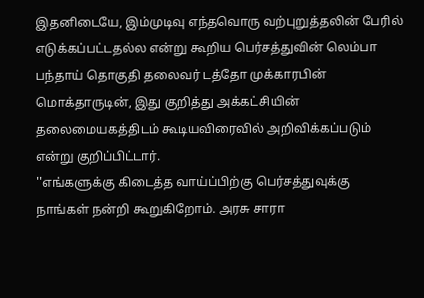இதனிடையே, இம்முடிவு எந்தவொரு வற்புறுத்தலின் பேரில் எடுக்கப்பட்டதல்ல என்று கூறிய பெர்சத்துவின் லெம்பா பந்தாய் தொகுதி தலைவர் டத்தோ முக்காரபின் மொக்தாருடின், இது குறித்து அக்கட்சியின் தலைமையகத்திடம் கூடியவிரைவில் அறிவிக்கப்படும் என்று குறிப்பிட்டார்.
''எங்களுக்கு கிடைத்த வாய்ப்பிற்கு பெர்சத்துவுக்கு நாங்கள் நன்றி கூறுகிறோம். அரசு சாரா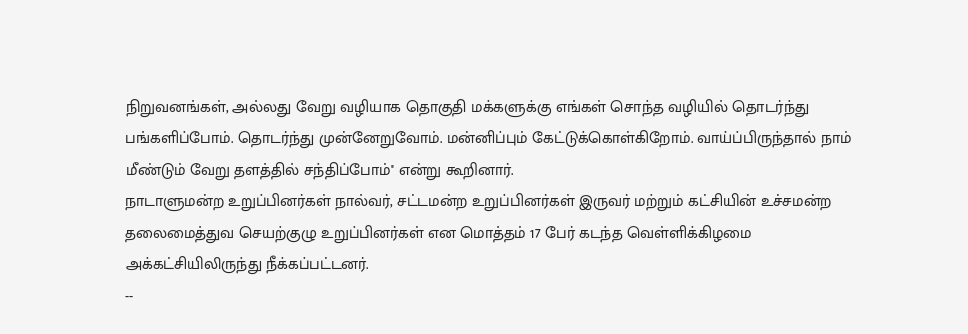நிறுவனங்கள், அல்லது வேறு வழியாக தொகுதி மக்களுக்கு எங்கள் சொந்த வழியில் தொடர்ந்து பங்களிப்போம். தொடர்ந்து முன்னேறுவோம். மன்னிப்பும் கேட்டுக்கொள்கிறோம். வாய்ப்பிருந்தால் நாம் மீண்டும் வேறு தளத்தில் சந்திப்போம்'' என்று கூறினார்.
நாடாளுமன்ற உறுப்பினர்கள் நால்வர், சட்டமன்ற உறுப்பினர்கள் இருவர் மற்றும் கட்சியின் உச்சமன்ற தலைமைத்துவ செயற்குழு உறுப்பினர்கள் என மொத்தம் 17 பேர் கடந்த வெள்ளிக்கிழமை அக்கட்சியிலிருந்து நீக்கப்பட்டனர்.
--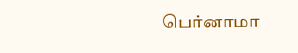பெர்னாமா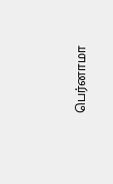பெர்னாமா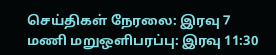செய்திகள் நேரலை: இரவு 7 மணி மறுஒளிபரப்பு: இரவு 11:30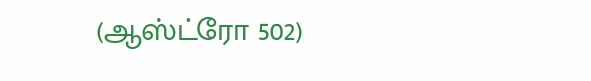(ஆஸ்ட்ரோ 502)